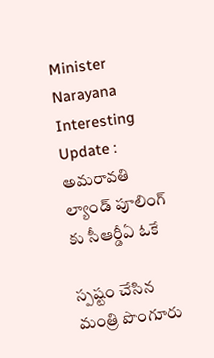Minister Narayana Interesting Update : అమ‌రావ‌తి ల్యాండ్ పూలింగ్ కు సీఆర్డీఏ ఓకే

స్ప‌ష్టం చేసిన మంత్రి పొంగూరు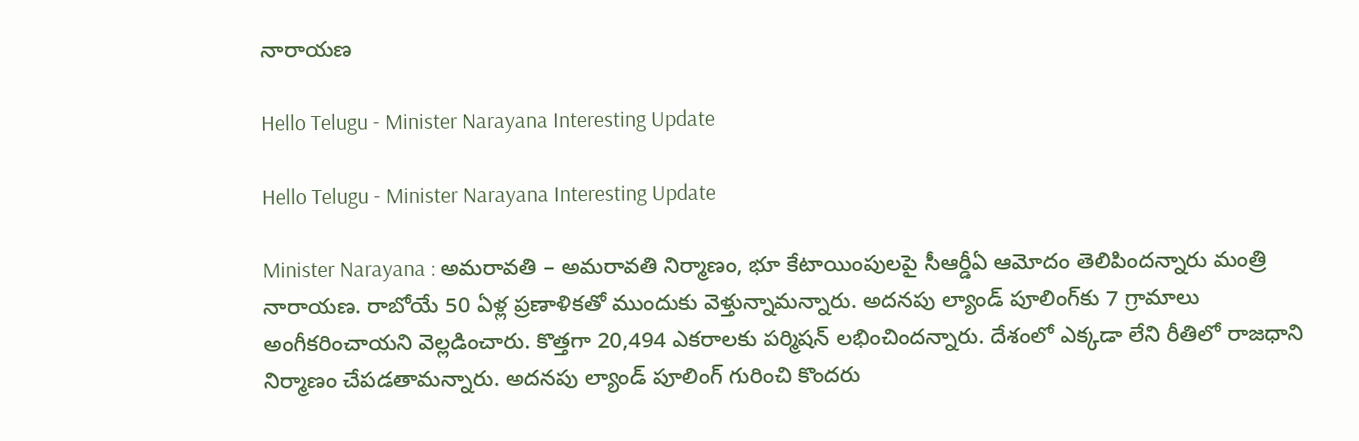నారాయ‌ణ

Hello Telugu - Minister Narayana Interesting Update

Hello Telugu - Minister Narayana Interesting Update

Minister Narayana : అమ‌రావ‌తి – అమరావతి నిర్మాణం, భూ కేటాయింపులపై సీఆర్డీఏ ఆమోదం తెలిపింద‌న్నారు మంత్రి నారాయ‌ణ‌. రాబోయే 50 ఏళ్ల ప్రణాళికతో ముందుకు వెళ్తున్నామ‌న్నారు. అదనపు ల్యాండ్‌ పూలింగ్‌కు 7 గ్రామాలు అంగీకరించాయ‌ని వెల్ల‌డించారు. కొత్తగా 20,494 ఎకరాలకు ప‌ర్మిష‌న్ ల‌భించింద‌న్నారు. దేశంలో ఎక్క‌డా లేని రీతిలో రాజ‌ధాని నిర్మాణం చేప‌డ‌తామ‌న్నారు. అద‌న‌పు ల్యాండ్ పూలింగ్ గురించి కొంద‌రు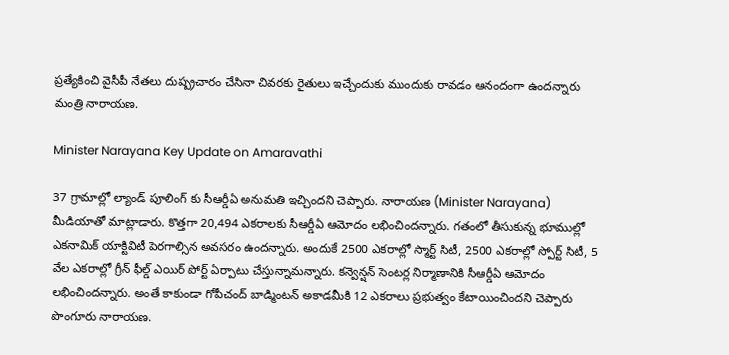ప్ర‌త్యేకించి వైసీపీ నేత‌లు దుష్ప్ర‌చారం చేసినా చివ‌ర‌కు రైతులు ఇచ్చేందుకు ముందుకు రావ‌డం ఆనందంగా ఉంద‌న్నారు మంత్రి నారాయ‌ణ‌.

Minister Narayana Key Update on Amaravathi

37 గ్రామాల్లో ల్యాండ్ పూలింగ్ కు సీఆర్డీఏ అనుమతి ఇచ్చిందని చెప్పారు. నారాయ‌ణ (Minister Narayana) మీడియాతో మాట్లాడారు. కొత్తగా 20,494 ఎకరాలకు సీఆర్డీఏ ఆమోదం లభించిందన్నారు. గతంలో తీసుకున్న భూముల్లో ఎకనామిక్ యాక్టివిటీ పెరగాల్సిన అవ‌స‌రం ఉంద‌న్నారు. అందుకే 2500 ఎకరాల్లో స్మార్ట్ సిటీ, 2500 ఎకరాల్లో స్పోర్ట్ సిటీ, 5 వేల ఎకరాల్లో గ్రీన్ ఫీల్డ్ ఎయిర్ పోర్ట్ ఏర్పాటు చేస్తున్నామ‌న్నారు. కన్వెన్షన్ సెంటర్ల నిర్మాణానికి సీఆర్డీఏ ఆమోదం ల‌భించింద‌న్నారు. అంతే కాకుండా గోపీచంద్ బాడ్మింటన్ అకాడమీకి 12 ఎకరాలు ప్ర‌భుత్వం కేటాయించింద‌ని చెప్పారు పొంగూరు నారాయ‌ణ‌.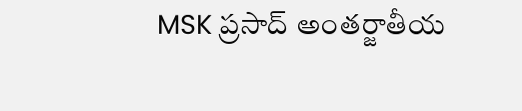MSK ప్రసాద్ అంతర్జాతీయ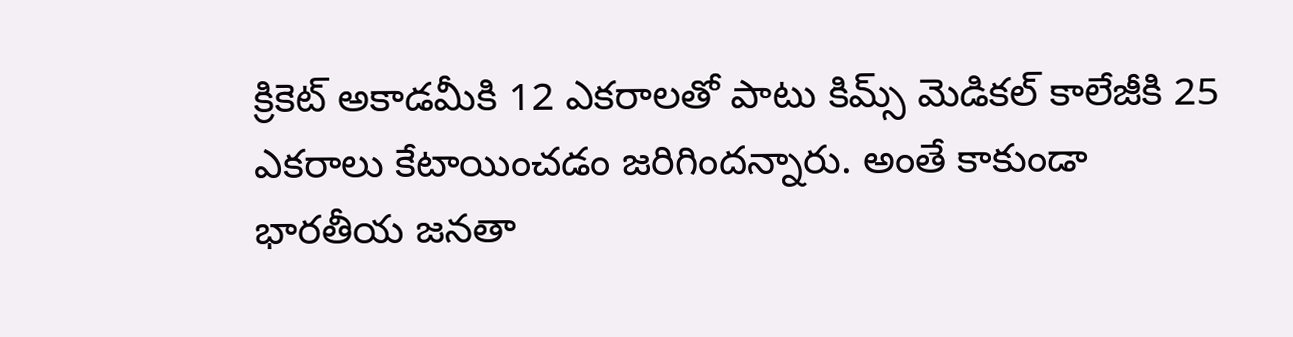క్రికెట్ అకాడమీకి 12 ఎకరాలతో పాటు కిమ్స్ మెడికల్ కాలేజీకి 25 ఎకరాలు కేటాయించ‌డం జ‌రిగింద‌న్నారు. అంతే కాకుండా భార‌తీయ జ‌న‌తా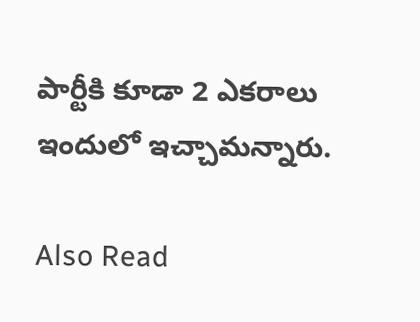పార్టీకి కూడా 2 ఎక‌రాలు ఇందులో ఇచ్చామ‌న్నారు.

Also Read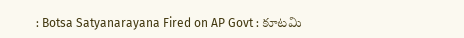: Botsa Satyanarayana Fired on AP Govt : కూట‌మి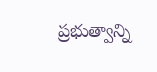ప్ర‌భుత్వాన్ని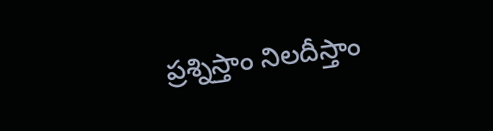ప్ర‌శ్నిస్తాం నిల‌దీస్తాం